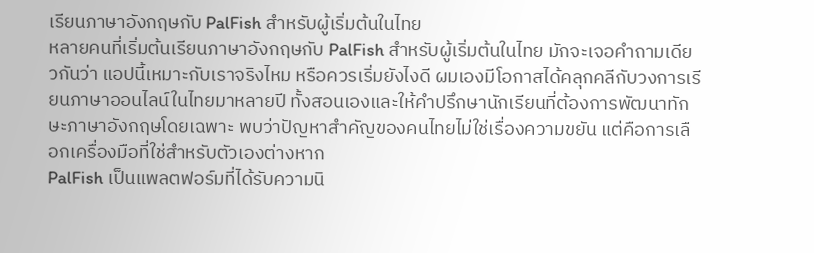เรียนภาษาอังกฤษกับ PalFish สำหรับผู้เริ่มต้นในไทย
หลายคนที่เริ่มต้นเรียนภาษาอังกฤษกับ PalFish สำหรับผู้เริ่มต้นในไทย มักจะเจอคำถามเดียวกันว่า แอปนี้เหมาะกับเราจริงไหม หรือควรเริ่มยังไงดี ผมเองมีโอกาสได้คลุกคลีกับวงการเรียนภาษาออนไลน์ในไทยมาหลายปี ทั้งสอนเองและให้คำปรึกษานักเรียนที่ต้องการพัฒนาทักษะภาษาอังกฤษโดยเฉพาะ พบว่าปัญหาสำคัญของคนไทยไม่ใช่เรื่องความขยัน แต่คือการเลือกเครื่องมือที่ใช่สำหรับตัวเองต่างหาก
PalFish เป็นแพลตฟอร์มที่ได้รับความนิ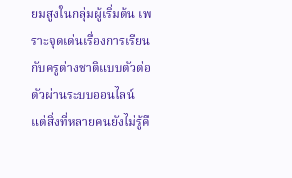ยมสูงในกลุ่มผู้เริ่มต้น เพราะจุดเด่นเรื่องการเรียนกับครูต่างชาติแบบตัวต่อตัวผ่านระบบออนไลน์ แต่สิ่งที่หลายคนยังไม่รู้คื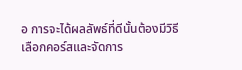อ การจะได้ผลลัพธ์ที่ดีนั้นต้องมีวิธีเลือกคอร์สและจัดการ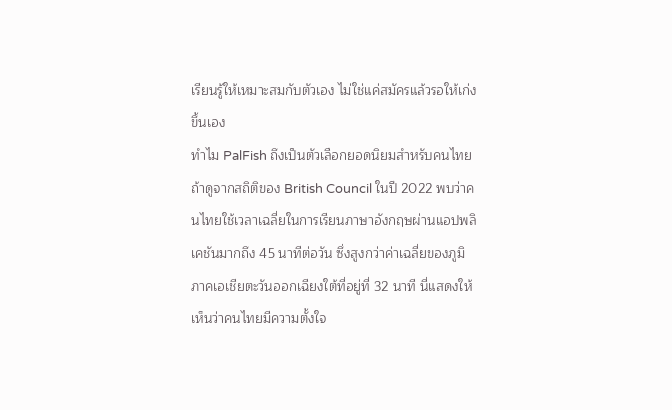เรียนรู้ให้เหมาะสมกับตัวเอง ไม่ใช่แค่สมัครแล้วรอให้เก่งขึ้นเอง
ทำไม PalFish ถึงเป็นตัวเลือกยอดนิยมสำหรับคนไทย
ถ้าดูจากสถิติของ British Council ในปี 2022 พบว่าคนไทยใช้เวลาเฉลี่ยในการเรียนภาษาอังกฤษผ่านแอปพลิเคชันมากถึง 45 นาทีต่อวัน ซึ่งสูงกว่าค่าเฉลี่ยของภูมิภาคเอเชียตะวันออกเฉียงใต้ที่อยู่ที่ 32 นาที นี่แสดงให้เห็นว่าคนไทยมีความตั้งใจ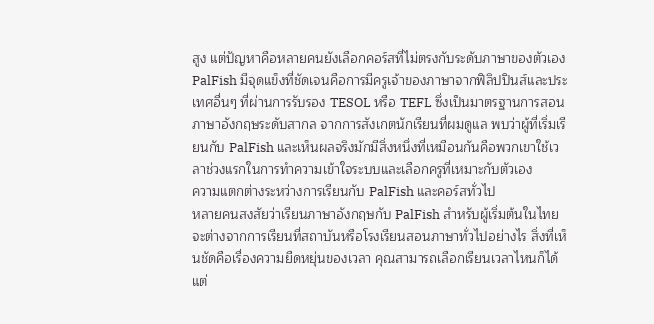สูง แต่ปัญหาคือหลายคนยังเลือกคอร์สที่ไม่ตรงกับระดับภาษาของตัวเอง
PalFish มีจุดแข็งที่ชัดเจนคือการมีครูเจ้าของภาษาจากฟิลิปปินส์และประเทศอื่นๆ ที่ผ่านการรับรอง TESOL หรือ TEFL ซึ่งเป็นมาตรฐานการสอนภาษาอังกฤษระดับสากล จากการสังเกตนักเรียนที่ผมดูแล พบว่าผู้ที่เริ่มเรียนกับ PalFish และเห็นผลจริงมักมีสิ่งหนึ่งที่เหมือนกันคือพวกเขาใช้เวลาช่วงแรกในการทำความเข้าใจระบบและเลือกครูที่เหมาะกับตัวเอง
ความแตกต่างระหว่างการเรียนกับ PalFish และคอร์สทั่วไป
หลายคนสงสัยว่าเรียนภาษาอังกฤษกับ PalFish สำหรับผู้เริ่มต้นในไทยจะต่างจากการเรียนที่สถาบันหรือโรงเรียนสอนภาษาทั่วไปอย่างไร สิ่งที่เห็นชัดคือเรื่องความยืดหยุ่นของเวลา คุณสามารถเลือกเรียนเวลาไหนก็ได้ แต่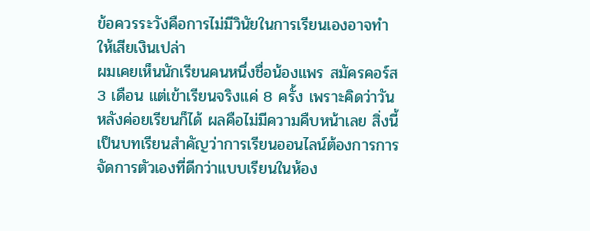ข้อควรระวังคือการไม่มีวินัยในการเรียนเองอาจทำให้เสียเงินเปล่า
ผมเคยเห็นนักเรียนคนหนึ่งชื่อน้องแพร สมัครคอร์ส 3 เดือน แต่เข้าเรียนจริงแค่ 8 ครั้ง เพราะคิดว่าวันหลังค่อยเรียนก็ได้ ผลคือไม่มีความคืบหน้าเลย สิ่งนี้เป็นบทเรียนสำคัญว่าการเรียนออนไลน์ต้องการการจัดการตัวเองที่ดีกว่าแบบเรียนในห้อง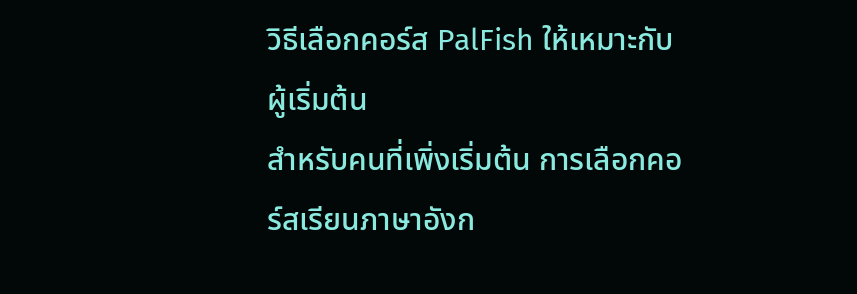วิธีเลือกคอร์ส PalFish ให้เหมาะกับผู้เริ่มต้น
สำหรับคนที่เพิ่งเริ่มต้น การเลือกคอร์สเรียนภาษาอังก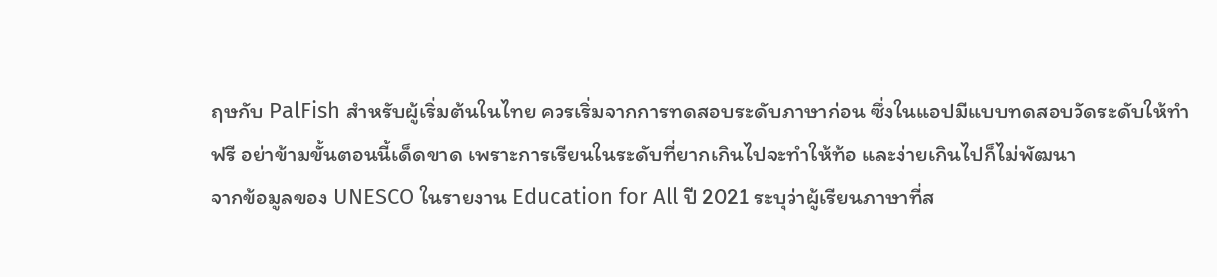ฤษกับ PalFish สำหรับผู้เริ่มต้นในไทย ควรเริ่มจากการทดสอบระดับภาษาก่อน ซึ่งในแอปมีแบบทดสอบวัดระดับให้ทำฟรี อย่าข้ามขั้นตอนนี้เด็ดขาด เพราะการเรียนในระดับที่ยากเกินไปจะทำให้ท้อ และง่ายเกินไปก็ไม่พัฒนา
จากข้อมูลของ UNESCO ในรายงาน Education for All ปี 2021 ระบุว่าผู้เรียนภาษาที่ส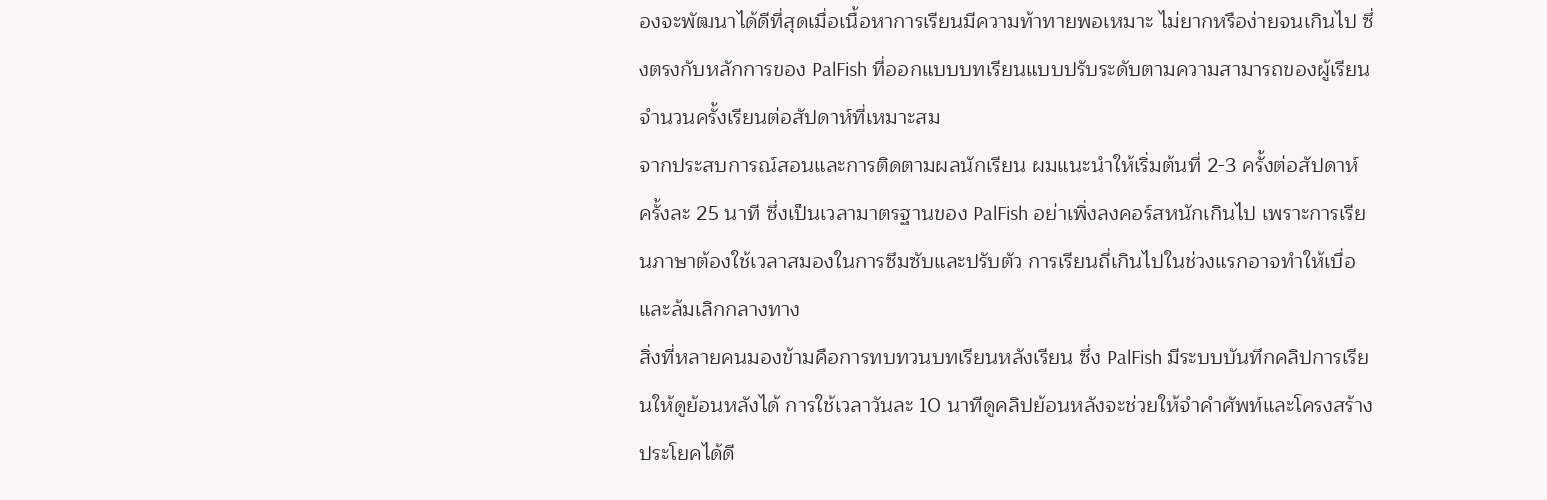องจะพัฒนาได้ดีที่สุดเมื่อเนื้อหาการเรียนมีความท้าทายพอเหมาะ ไม่ยากหรือง่ายจนเกินไป ซึ่งตรงกับหลักการของ PalFish ที่ออกแบบบทเรียนแบบปรับระดับตามความสามารถของผู้เรียน
จำนวนครั้งเรียนต่อสัปดาห์ที่เหมาะสม
จากประสบการณ์สอนและการติดตามผลนักเรียน ผมแนะนำให้เริ่มต้นที่ 2-3 ครั้งต่อสัปดาห์ ครั้งละ 25 นาที ซึ่งเป็นเวลามาตรฐานของ PalFish อย่าเพิ่งลงคอร์สหนักเกินไป เพราะการเรียนภาษาต้องใช้เวลาสมองในการซึมซับและปรับตัว การเรียนถี่เกินไปในช่วงแรกอาจทำให้เบื่อและล้มเลิกกลางทาง
สิ่งที่หลายคนมองข้ามคือการทบทวนบทเรียนหลังเรียน ซึ่ง PalFish มีระบบบันทึกคลิปการเรียนให้ดูย้อนหลังได้ การใช้เวลาวันละ 10 นาทีดูคลิปย้อนหลังจะช่วยให้จำคำศัพท์และโครงสร้างประโยคได้ดี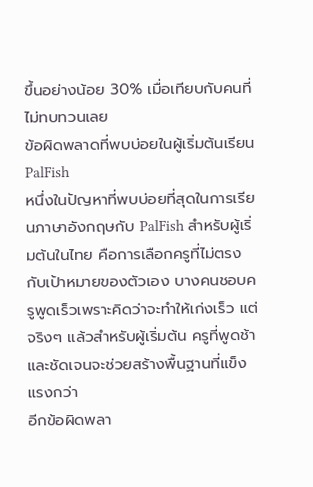ขึ้นอย่างน้อย 30% เมื่อเทียบกับคนที่ไม่ทบทวนเลย
ข้อผิดพลาดที่พบบ่อยในผู้เริ่มต้นเรียน PalFish
หนึ่งในปัญหาที่พบบ่อยที่สุดในการเรียนภาษาอังกฤษกับ PalFish สำหรับผู้เริ่มต้นในไทย คือการเลือกครูที่ไม่ตรงกับเป้าหมายของตัวเอง บางคนชอบครูพูดเร็วเพราะคิดว่าจะทำให้เก่งเร็ว แต่จริงๆ แล้วสำหรับผู้เริ่มต้น ครูที่พูดช้าและชัดเจนจะช่วยสร้างพื้นฐานที่แข็งแรงกว่า
อีกข้อผิดพลา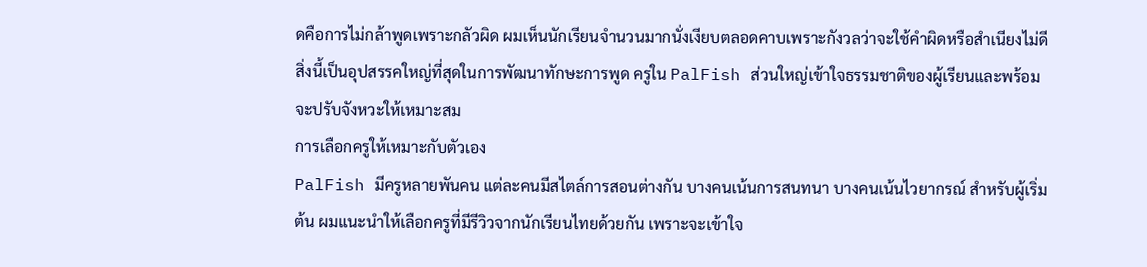ดคือการไม่กล้าพูดเพราะกลัวผิด ผมเห็นนักเรียนจำนวนมากนั่งเงียบตลอดคาบเพราะกังวลว่าจะใช้คำผิดหรือสำเนียงไม่ดี สิ่งนี้เป็นอุปสรรคใหญ่ที่สุดในการพัฒนาทักษะการพูด ครูใน PalFish ส่วนใหญ่เข้าใจธรรมชาติของผู้เรียนและพร้อมจะปรับจังหวะให้เหมาะสม
การเลือกครูให้เหมาะกับตัวเอง
PalFish มีครูหลายพันคน แต่ละคนมีสไตล์การสอนต่างกัน บางคนเน้นการสนทนา บางคนเน้นไวยากรณ์ สำหรับผู้เริ่มต้น ผมแนะนำให้เลือกครูที่มีรีวิวจากนักเรียนไทยด้วยกัน เพราะจะเข้าใจ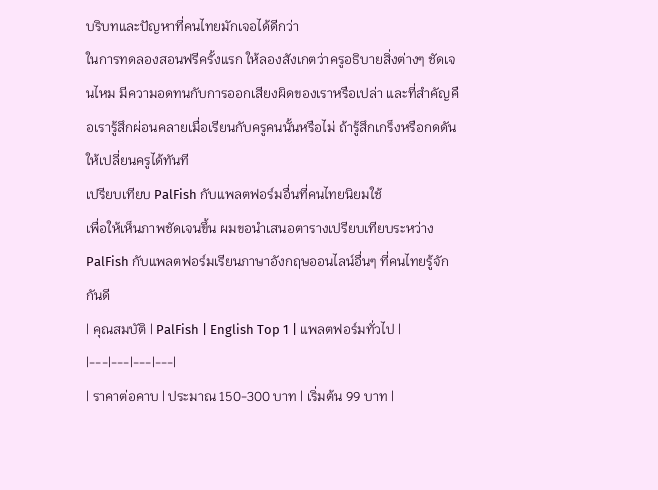บริบทและปัญหาที่คนไทยมักเจอได้ดีกว่า
ในการทดลองสอนฟรีครั้งแรก ให้ลองสังเกตว่าครูอธิบายสิ่งต่างๆ ชัดเจนไหม มีความอดทนกับการออกเสียงผิดของเราหรือเปล่า และที่สำคัญคือเรารู้สึกผ่อนคลายเมื่อเรียนกับครูคนนั้นหรือไม่ ถ้ารู้สึกเกร็งหรือกดดัน ให้เปลี่ยนครูได้ทันที
เปรียบเทียบ PalFish กับแพลตฟอร์มอื่นที่คนไทยนิยมใช้
เพื่อให้เห็นภาพชัดเจนขึ้น ผมขอนำเสนอตารางเปรียบเทียบระหว่าง PalFish กับแพลตฟอร์มเรียนภาษาอังกฤษออนไลน์อื่นๆ ที่คนไทยรู้จักกันดี
| คุณสมบัติ | PalFish | English Top 1 | แพลตฟอร์มทั่วไป |
|---|---|---|---|
| ราคาต่อคาบ | ประมาณ 150-300 บาท | เริ่มต้น 99 บาท |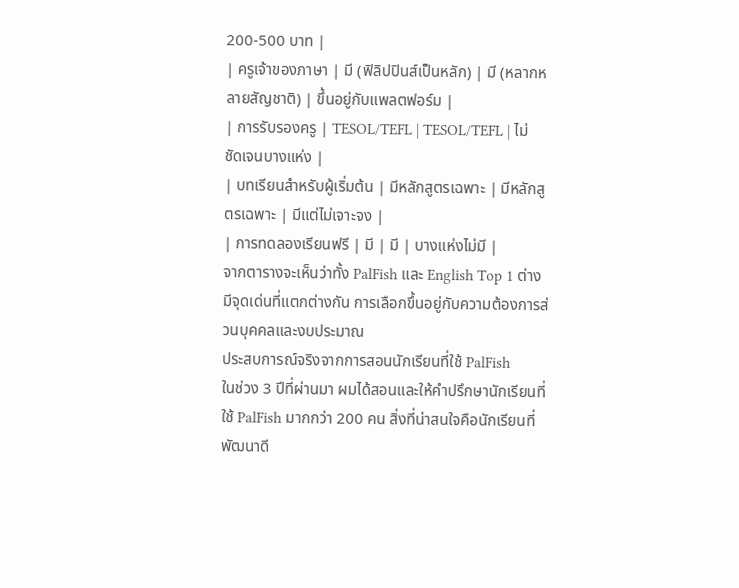200-500 บาท |
| ครูเจ้าของภาษา | มี (ฟิลิปปินส์เป็นหลัก) | มี (หลากหลายสัญชาติ) | ขึ้นอยู่กับแพลตฟอร์ม |
| การรับรองครู | TESOL/TEFL | TESOL/TEFL | ไม่ชัดเจนบางแห่ง |
| บทเรียนสำหรับผู้เริ่มต้น | มีหลักสูตรเฉพาะ | มีหลักสูตรเฉพาะ | มีแต่ไม่เจาะจง |
| การทดลองเรียนฟรี | มี | มี | บางแห่งไม่มี |
จากตารางจะเห็นว่าทั้ง PalFish และ English Top 1 ต่างมีจุดเด่นที่แตกต่างกัน การเลือกขึ้นอยู่กับความต้องการส่วนบุคคลและงบประมาณ
ประสบการณ์จริงจากการสอนนักเรียนที่ใช้ PalFish
ในช่วง 3 ปีที่ผ่านมา ผมได้สอนและให้คำปรึกษานักเรียนที่ใช้ PalFish มากกว่า 200 คน สิ่งที่น่าสนใจคือนักเรียนที่พัฒนาดี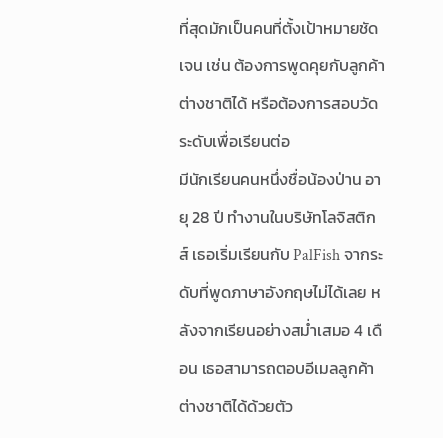ที่สุดมักเป็นคนที่ตั้งเป้าหมายชัดเจน เช่น ต้องการพูดคุยกับลูกค้าต่างชาติได้ หรือต้องการสอบวัดระดับเพื่อเรียนต่อ
มีนักเรียนคนหนึ่งชื่อน้องป่าน อายุ 28 ปี ทำงานในบริษัทโลจิสติกส์ เธอเริ่มเรียนกับ PalFish จากระดับที่พูดภาษาอังกฤษไม่ได้เลย หลังจากเรียนอย่างสม่ำเสมอ 4 เดือน เธอสามารถตอบอีเมลลูกค้าต่างชาติได้ด้วยตัว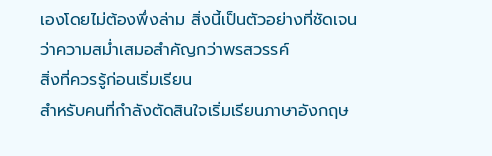เองโดยไม่ต้องพึ่งล่าม สิ่งนี้เป็นตัวอย่างที่ชัดเจนว่าความสม่ำเสมอสำคัญกว่าพรสวรรค์
สิ่งที่ควรรู้ก่อนเริ่มเรียน
สำหรับคนที่กำลังตัดสินใจเริ่มเรียนภาษาอังกฤษ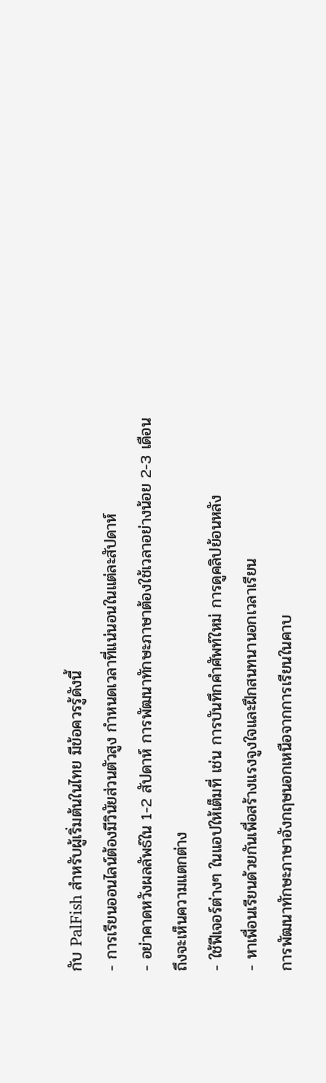กับ PalFish สำหรับผู้เริ่มต้นในไทย มีข้อควรรู้ดังนี้
- การเรียนออนไลน์ต้องมีวินัยส่วนตัวสูง กำหนดเวลาที่แน่นอนในแต่ละสัปดาห์
- อย่าคาดหวังผลลัพธ์ใน 1-2 สัปดาห์ การพัฒนาทักษะภาษาต้องใช้เวลาอย่างน้อย 2-3 เดือนถึงจะเห็นความแตกต่าง
- ใช้ฟีเจอร์ต่างๆ ในแอปให้เต็มที่ เช่น การบันทึกคำศัพท์ใหม่ การดูคลิปย้อนหลัง
- หาเพื่อนเรียนด้วยกันเพื่อสร้างแรงจูงใจและฝึกสนทนานอกเวลาเรียน
การพัฒนาทักษะภาษาอังกฤษนอกเหนือจากการเรียนในคาบ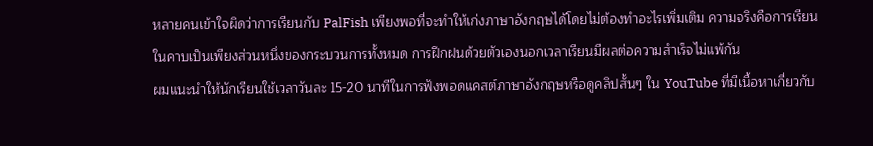หลายคนเข้าใจผิดว่าการเรียนกับ PalFish เพียงพอที่จะทำให้เก่งภาษาอังกฤษได้โดยไม่ต้องทำอะไรเพิ่มเติม ความจริงคือการเรียนในคาบเป็นเพียงส่วนหนึ่งของกระบวนการทั้งหมด การฝึกฝนด้วยตัวเองนอกเวลาเรียนมีผลต่อความสำเร็จไม่แพ้กัน
ผมแนะนำให้นักเรียนใช้เวลาวันละ 15-20 นาทีในการฟังพอดแคสต์ภาษาอังกฤษหรือดูคลิปสั้นๆ ใน YouTube ที่มีเนื้อหาเกี่ยวกับ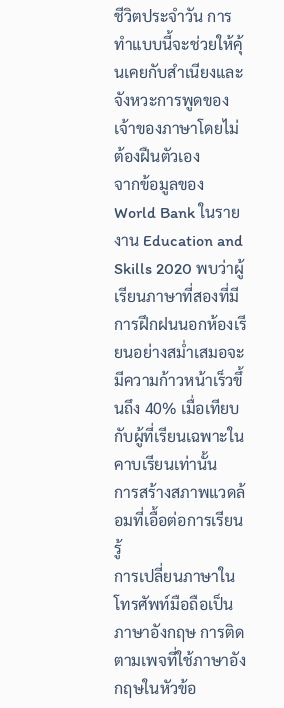ชีวิตประจำวัน การทำแบบนี้จะช่วยให้คุ้นเคยกับสำเนียงและจังหวะการพูดของเจ้าของภาษาโดยไม่ต้องฝืนตัวเอง
จากข้อมูลของ World Bank ในรายงาน Education and Skills 2020 พบว่าผู้เรียนภาษาที่สองที่มีการฝึกฝนนอกห้องเรียนอย่างสม่ำเสมอจะมีความก้าวหน้าเร็วขึ้นถึง 40% เมื่อเทียบกับผู้ที่เรียนเฉพาะในคาบเรียนเท่านั้น
การสร้างสภาพแวดล้อมที่เอื้อต่อการเรียนรู้
การเปลี่ยนภาษาในโทรศัพท์มือถือเป็นภาษาอังกฤษ การติดตามเพจที่ใช้ภาษาอังกฤษในหัวข้อ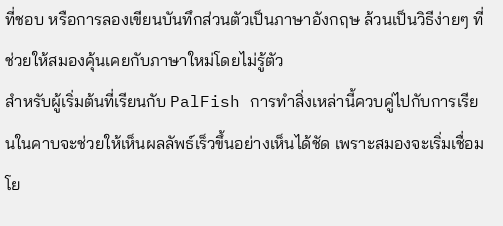ที่ชอบ หรือการลองเขียนบันทึกส่วนตัวเป็นภาษาอังกฤษ ล้วนเป็นวิธีง่ายๆ ที่ช่วยให้สมองคุ้นเคยกับภาษาใหม่โดยไม่รู้ตัว
สำหรับผู้เริ่มต้นที่เรียนกับ PalFish การทำสิ่งเหล่านี้ควบคู่ไปกับการเรียนในคาบจะช่วยให้เห็นผลลัพธ์เร็วขึ้นอย่างเห็นได้ชัด เพราะสมองจะเริ่มเชื่อมโย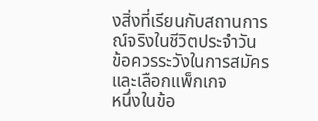งสิ่งที่เรียนกับสถานการณ์จริงในชีวิตประจำวัน
ข้อควรระวังในการสมัครและเลือกแพ็กเกจ
หนึ่งในข้อ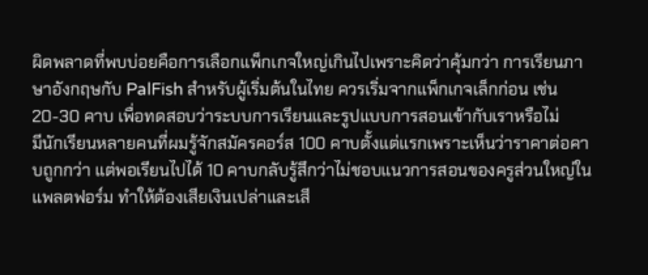ผิดพลาดที่พบบ่อยคือการเลือกแพ็กเกจใหญ่เกินไปเพราะคิดว่าคุ้มกว่า การเรียนภาษาอังกฤษกับ PalFish สำหรับผู้เริ่มต้นในไทย ควรเริ่มจากแพ็กเกจเล็กก่อน เช่น 20-30 คาบ เพื่อทดสอบว่าระบบการเรียนและรูปแบบการสอนเข้ากับเราหรือไม่
มีนักเรียนหลายคนที่ผมรู้จักสมัครคอร์ส 100 คาบตั้งแต่แรกเพราะเห็นว่าราคาต่อคาบถูกกว่า แต่พอเรียนไปได้ 10 คาบกลับรู้สึกว่าไม่ชอบแนวการสอนของครูส่วนใหญ่ในแพลตฟอร์ม ทำให้ต้องเสียเงินเปล่าและเสี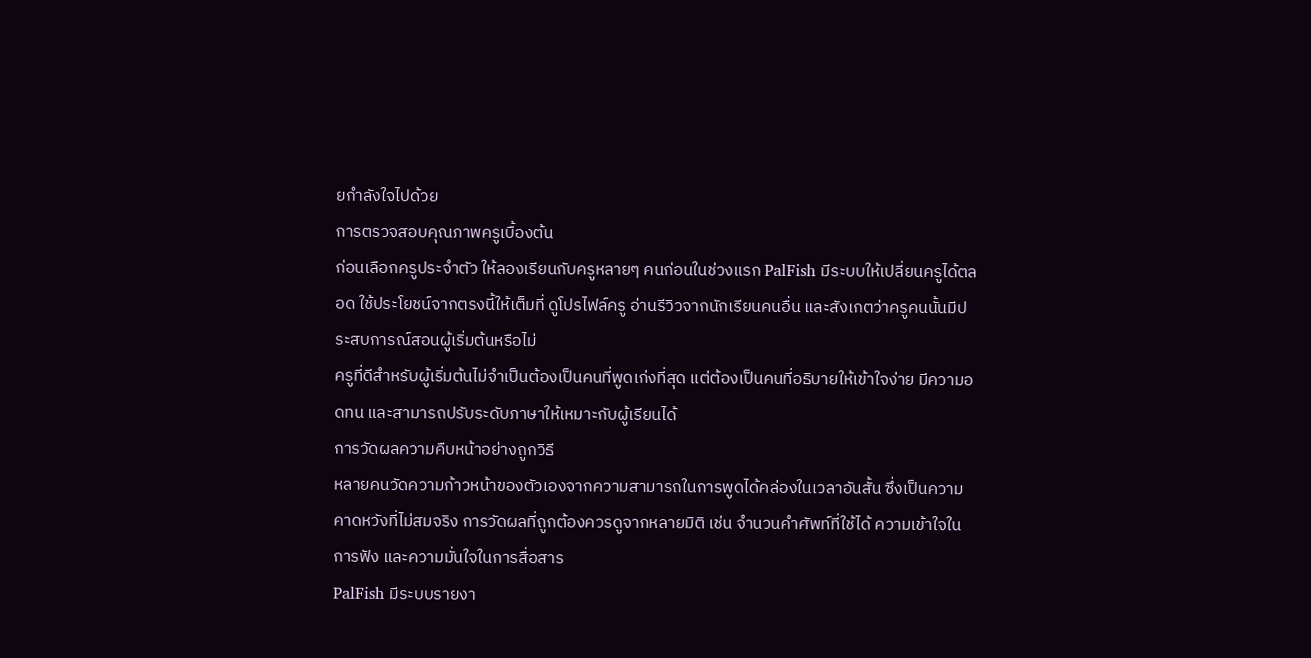ยกำลังใจไปด้วย
การตรวจสอบคุณภาพครูเบื้องต้น
ก่อนเลือกครูประจำตัว ให้ลองเรียนกับครูหลายๆ คนก่อนในช่วงแรก PalFish มีระบบให้เปลี่ยนครูได้ตลอด ใช้ประโยชน์จากตรงนี้ให้เต็มที่ ดูโปรไฟล์ครู อ่านรีวิวจากนักเรียนคนอื่น และสังเกตว่าครูคนนั้นมีประสบการณ์สอนผู้เริ่มต้นหรือไม่
ครูที่ดีสำหรับผู้เริ่มต้นไม่จำเป็นต้องเป็นคนที่พูดเก่งที่สุด แต่ต้องเป็นคนที่อธิบายให้เข้าใจง่าย มีความอดทน และสามารถปรับระดับภาษาให้เหมาะกับผู้เรียนได้
การวัดผลความคืบหน้าอย่างถูกวิธี
หลายคนวัดความก้าวหน้าของตัวเองจากความสามารถในการพูดได้คล่องในเวลาอันสั้น ซึ่งเป็นความคาดหวังที่ไม่สมจริง การวัดผลที่ถูกต้องควรดูจากหลายมิติ เช่น จำนวนคำศัพท์ที่ใช้ได้ ความเข้าใจในการฟัง และความมั่นใจในการสื่อสาร
PalFish มีระบบรายงา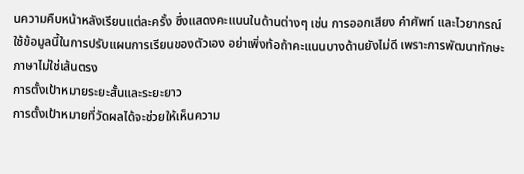นความคืบหน้าหลังเรียนแต่ละครั้ง ซึ่งแสดงคะแนนในด้านต่างๆ เช่น การออกเสียง คำศัพท์ และไวยากรณ์ ใช้ข้อมูลนี้ในการปรับแผนการเรียนของตัวเอง อย่าเพิ่งท้อถ้าคะแนนบางด้านยังไม่ดี เพราะการพัฒนาทักษะภาษาไม่ใช่เส้นตรง
การตั้งเป้าหมายระยะสั้นและระยะยาว
การตั้งเป้าหมายที่วัดผลได้จะช่วยให้เห็นความ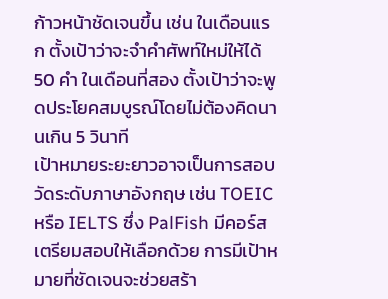ก้าวหน้าชัดเจนขึ้น เช่น ในเดือนแรก ตั้งเป้าว่าจะจำคำศัพท์ใหม่ให้ได้ 50 คำ ในเดือนที่สอง ตั้งเป้าว่าจะพูดประโยคสมบูรณ์โดยไม่ต้องคิดนานเกิน 5 วินาที
เป้าหมายระยะยาวอาจเป็นการสอบวัดระดับภาษาอังกฤษ เช่น TOEIC หรือ IELTS ซึ่ง PalFish มีคอร์สเตรียมสอบให้เลือกด้วย การมีเป้าหมายที่ชัดเจนจะช่วยสร้า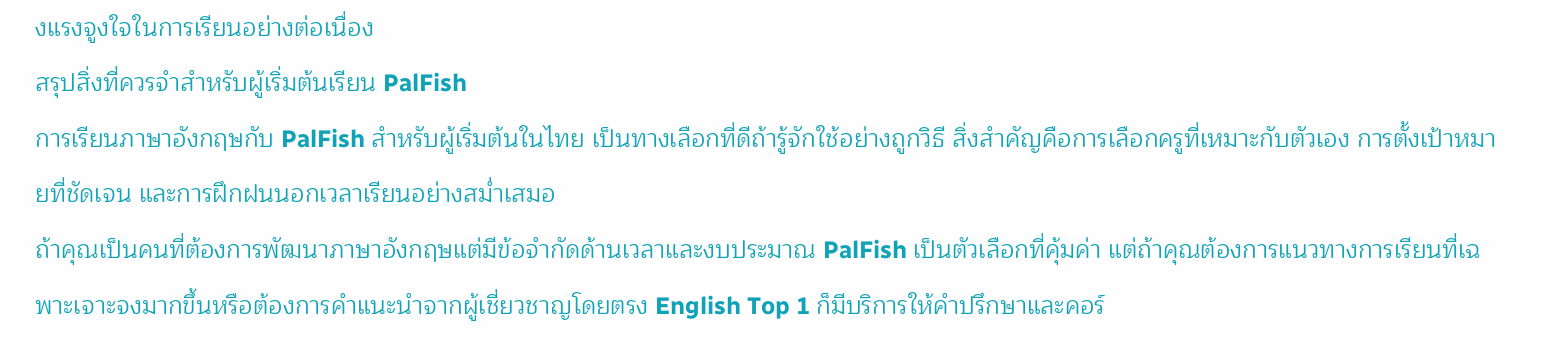งแรงจูงใจในการเรียนอย่างต่อเนื่อง
สรุปสิ่งที่ควรจำสำหรับผู้เริ่มต้นเรียน PalFish
การเรียนภาษาอังกฤษกับ PalFish สำหรับผู้เริ่มต้นในไทย เป็นทางเลือกที่ดีถ้ารู้จักใช้อย่างถูกวิธี สิ่งสำคัญคือการเลือกครูที่เหมาะกับตัวเอง การตั้งเป้าหมายที่ชัดเจน และการฝึกฝนนอกเวลาเรียนอย่างสม่ำเสมอ
ถ้าคุณเป็นคนที่ต้องการพัฒนาภาษาอังกฤษแต่มีข้อจำกัดด้านเวลาและงบประมาณ PalFish เป็นตัวเลือกที่คุ้มค่า แต่ถ้าคุณต้องการแนวทางการเรียนที่เฉพาะเจาะจงมากขึ้นหรือต้องการคำแนะนำจากผู้เชี่ยวชาญโดยตรง English Top 1 ก็มีบริการให้คำปรึกษาและคอร์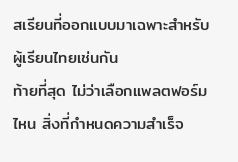สเรียนที่ออกแบบมาเฉพาะสำหรับผู้เรียนไทยเช่นกัน
ท้ายที่สุด ไม่ว่าเลือกแพลตฟอร์มไหน สิ่งที่กำหนดความสำเร็จ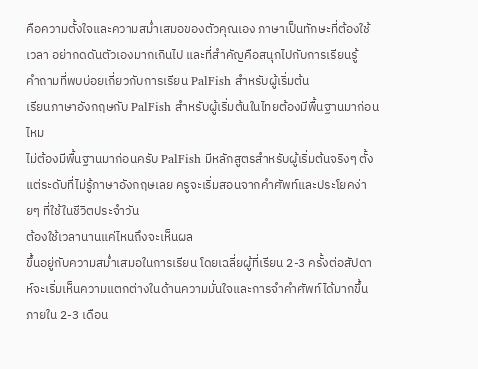คือความตั้งใจและความสม่ำเสมอของตัวคุณเอง ภาษาเป็นทักษะที่ต้องใช้เวลา อย่ากดดันตัวเองมากเกินไป และที่สำคัญคือสนุกไปกับการเรียนรู้
คำถามที่พบบ่อยเกี่ยวกับการเรียน PalFish สำหรับผู้เริ่มต้น
เรียนภาษาอังกฤษกับ PalFish สำหรับผู้เริ่มต้นในไทยต้องมีพื้นฐานมาก่อนไหม
ไม่ต้องมีพื้นฐานมาก่อนครับ PalFish มีหลักสูตรสำหรับผู้เริ่มต้นจริงๆ ตั้งแต่ระดับที่ไม่รู้ภาษาอังกฤษเลย ครูจะเริ่มสอนจากคำศัพท์และประโยคง่ายๆ ที่ใช้ในชีวิตประจำวัน
ต้องใช้เวลานานแค่ไหนถึงจะเห็นผล
ขึ้นอยู่กับความสม่ำเสมอในการเรียน โดยเฉลี่ยผู้ที่เรียน 2-3 ครั้งต่อสัปดาห์จะเริ่มเห็นความแตกต่างในด้านความมั่นใจและการจำคำศัพท์ได้มากขึ้นภายใน 2-3 เดือน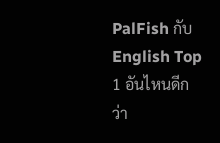PalFish กับ English Top 1 อันไหนดีกว่า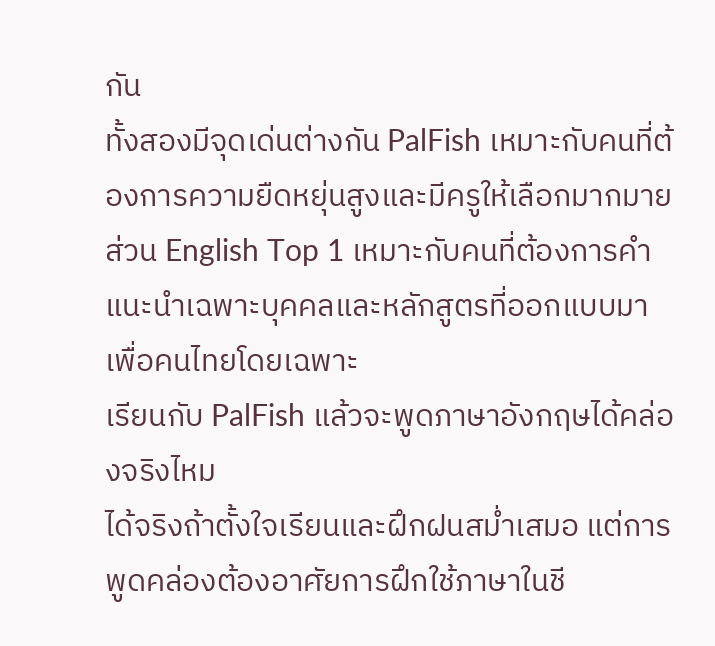กัน
ทั้งสองมีจุดเด่นต่างกัน PalFish เหมาะกับคนที่ต้องการความยืดหยุ่นสูงและมีครูให้เลือกมากมาย ส่วน English Top 1 เหมาะกับคนที่ต้องการคำแนะนำเฉพาะบุคคลและหลักสูตรที่ออกแบบมาเพื่อคนไทยโดยเฉพาะ
เรียนกับ PalFish แล้วจะพูดภาษาอังกฤษได้คล่องจริงไหม
ได้จริงถ้าตั้งใจเรียนและฝึกฝนสม่ำเสมอ แต่การพูดคล่องต้องอาศัยการฝึกใช้ภาษาในชี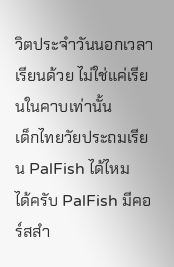วิตประจำวันนอกเวลาเรียนด้วย ไม่ใช่แค่เรียนในคาบเท่านั้น
เด็กไทยวัยประถมเรียน PalFish ได้ไหม
ได้ครับ PalFish มีคอร์สสำ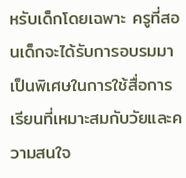หรับเด็กโดยเฉพาะ ครูที่สอนเด็กจะได้รับการอบรมมาเป็นพิเศษในการใช้สื่อการเรียนที่เหมาะสมกับวัยและความสนใจ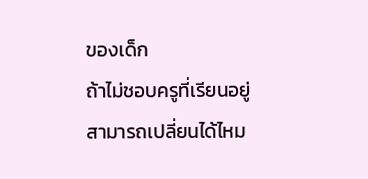ของเด็ก
ถ้าไม่ชอบครูที่เรียนอยู่สามารถเปลี่ยนได้ไหม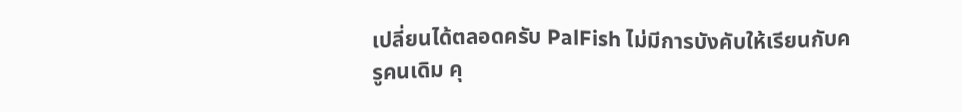เปลี่ยนได้ตลอดครับ PalFish ไม่มีการบังคับให้เรียนกับครูคนเดิม คุ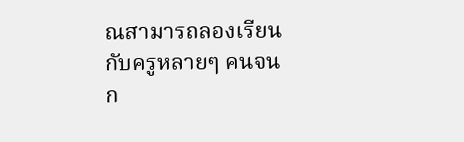ณสามารถลองเรียนกับครูหลายๆ คนจนก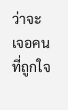ว่าจะเจอคนที่ถูกใจ